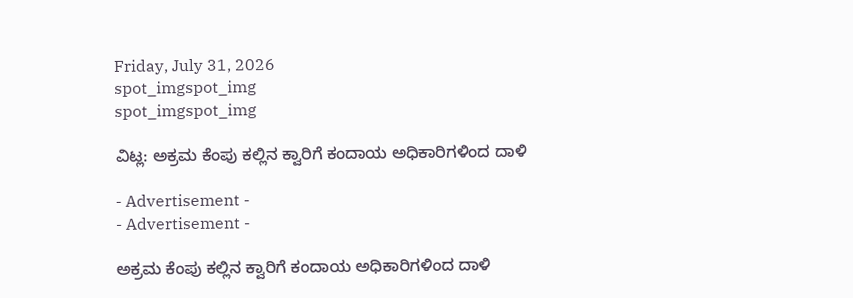Friday, July 31, 2026
spot_imgspot_img
spot_imgspot_img

ವಿಟ್ಲ: ಅಕ್ರಮ ಕೆಂಪು ಕಲ್ಲಿನ ಕ್ವಾರಿಗೆ ಕಂದಾಯ ಅಧಿಕಾರಿಗಳಿಂದ ದಾಳಿ

- Advertisement -
- Advertisement -

ಅಕ್ರಮ ಕೆಂಪು ಕಲ್ಲಿನ ಕ್ವಾರಿಗೆ ಕಂದಾಯ ಅಧಿಕಾರಿಗಳಿಂದ ದಾಳಿ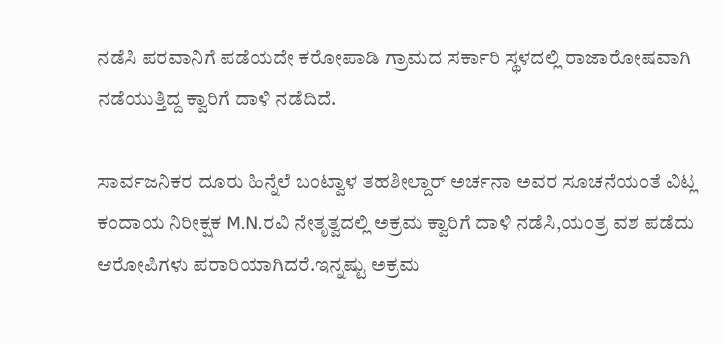ನಡೆಸಿ ಪರವಾನಿಗೆ ಪಡೆಯದೇ ಕರೋಪಾಡಿ ಗ್ರಾಮದ ಸರ್ಕಾರಿ ಸ್ಥಳದಲ್ಲಿ ರಾಜಾರೋಷವಾಗಿ ನಡೆಯುತ್ತಿದ್ದ ಕ್ವಾರಿಗೆ ದಾಳಿ ನಡೆದಿದೆ.

ಸಾರ್ವಜನಿಕರ ದೂರು ಹಿನ್ನೆಲೆ ಬಂಟ್ವಾಳ ತಹಶೀಲ್ದಾರ್ ಅರ್ಚನಾ ಅವರ ಸೂಚನೆಯಂತೆ ವಿಟ್ಲ ಕಂದಾಯ ನಿರೀಕ್ಷಕ M.N.ರವಿ ನೇತೃತ್ವದಲ್ಲಿ ಅಕ್ರಮ ಕ್ವಾರಿಗೆ ದಾಳಿ ನಡೆಸಿ,ಯಂತ್ರ ವಶ ಪಡೆದು ಆರೋಪಿಗಳು ಪರಾರಿಯಾಗಿದರೆ.ಇನ್ನಷ್ಟು ಅಕ್ರಮ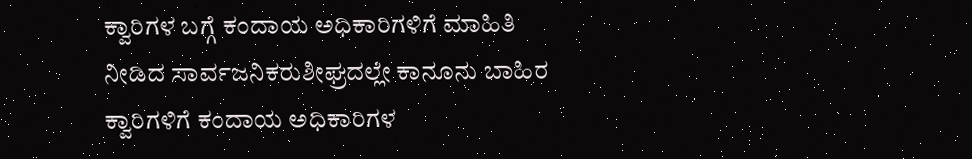ಕ್ವಾರಿಗಳ ಬಗ್ಗೆ ಕಂದಾಯ ಅಧಿಕಾರಿಗಳಿಗೆ ಮಾಹಿತಿ ನೀಡಿದ ಸಾರ್ವಜನಿಕರುಶೀಘ್ರದಲ್ಲೇ ಕಾನೂನು ಬಾಹಿರ ಕ್ವಾರಿಗಳಿಗೆ ಕಂದಾಯ ಅಧಿಕಾರಿಗಳ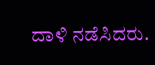ದಾಳಿ ನಡೆಸಿದರು.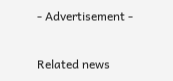- Advertisement -

Related news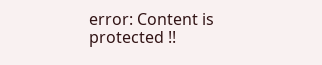error: Content is protected !!